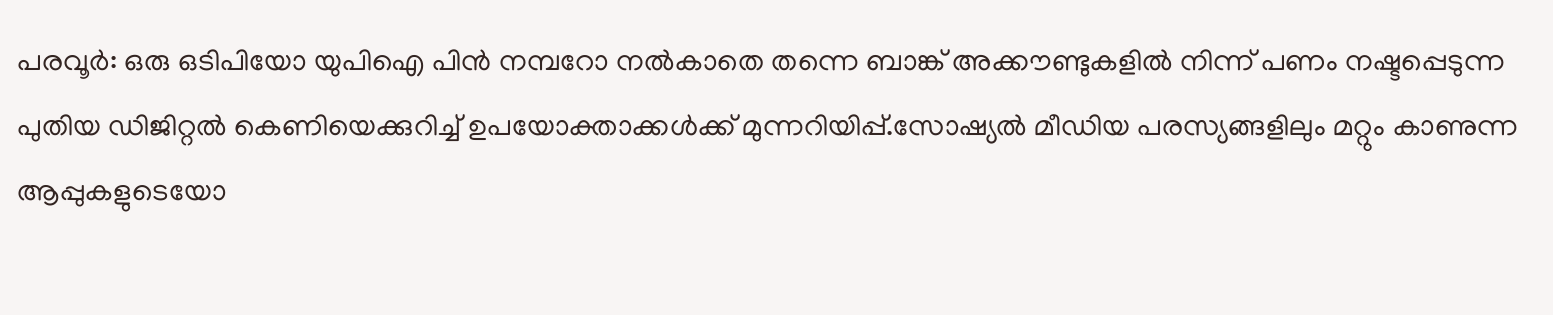പരവൂർ: ഒരു ഒടിപിയോ യുപിഐ പിൻ നമ്പറോ നൽകാതെ തന്നെ ബാങ്ക് അക്കൗണ്ടുകളിൽ നിന്ന് പണം നഷ്ടപ്പെടുന്ന പുതിയ ഡിജിറ്റൽ കെണിയെക്കുറിച്ച് ഉപയോക്താക്കൾക്ക് മുന്നറിയിപ്പ്.സോഷ്യൽ മീഡിയ പരസ്യങ്ങളിലും മറ്റും കാണുന്ന ആപ്പുകളുടെയോ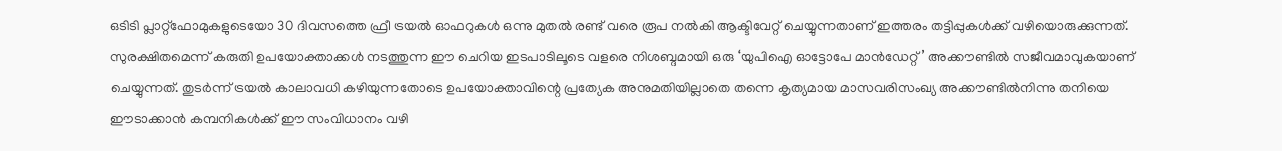ഒടിടി പ്ലാറ്റ്ഫോമുകളുടെയോ 30 ദിവസത്തെ ഫ്രീ ട്രയൽ ഓഫറുകൾ ഒന്നു മുതൽ രണ്ട് വരെ രൂപ നൽകി ആക്ടിവേറ്റ് ചെയ്യുന്നതാണ് ഇത്തരം തട്ടിപ്പുകൾക്ക് വഴിയൊരുക്കുന്നത്.
സുരക്ഷിതമെന്ന് കരുതി ഉപയോക്താക്കൾ നടത്തുന്ന ഈ ചെറിയ ഇടപാടിലൂടെ വളരെ നിശബ്ദമായി ഒരു ‘യുപിഐ ഓട്ടോപേ മാൻഡേറ്റ്’ അക്കൗണ്ടിൽ സജീവമാവുകയാണ് ചെയ്യുന്നത്. തുടർന്ന് ട്രയൽ കാലാവധി കഴിയുന്നതോടെ ഉപയോക്താവിന്റെ പ്രത്യേക അനുമതിയില്ലാതെ തന്നെ കൃത്യമായ മാസവരിസംഖ്യ അക്കൗണ്ടിൽനിന്നു തനിയെ ഈടാക്കാൻ കമ്പനികൾക്ക് ഈ സംവിധാനം വഴി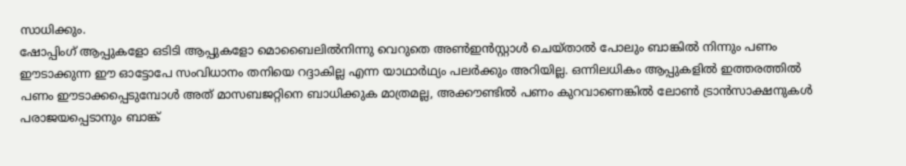സാധിക്കും.
ഷോപ്പിംഗ് ആപ്പുകളോ ഒടിടി ആപ്പുകളോ മൊബൈലിൽനിന്നു വെറുതെ അൺഇൻസ്റ്റാൾ ചെയ്താൽ പോലും ബാങ്കിൽ നിന്നും പണം ഈടാക്കുന്ന ഈ ഓട്ടോപേ സംവിധാനം തനിയെ റദ്ദാകില്ല എന്ന യാഥാർഥ്യം പലർക്കും അറിയില്ല. ഒന്നിലധികം ആപ്പുകളിൽ ഇത്തരത്തിൽ പണം ഈടാക്കപ്പെടുമ്പോൾ അത് മാസബജറ്റിനെ ബാധിക്കുക മാത്രമല്ല, അക്കൗണ്ടിൽ പണം കുറവാണെങ്കിൽ ലോൺ ട്രാൻസാക്ഷനുകൾ പരാജയപ്പെടാനും ബാങ്ക്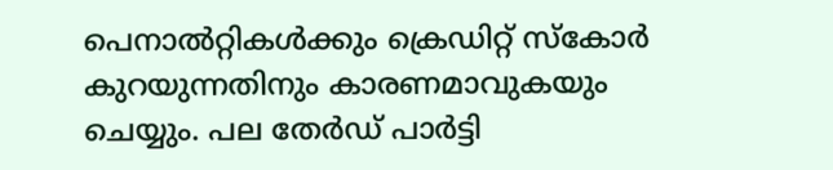പെനാൽറ്റികൾക്കും ക്രെഡിറ്റ് സ്കോർ കുറയുന്നതിനും കാരണമാവുകയും ചെയ്യും. പല തേർഡ് പാർട്ടി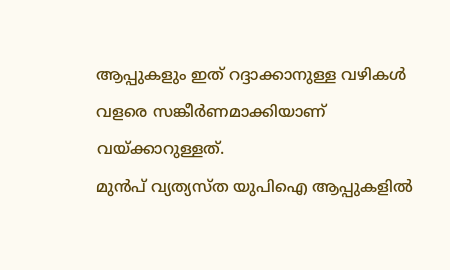ആപ്പുകളും ഇത് റദ്ദാക്കാനുള്ള വഴികൾ വളരെ സങ്കീർണമാക്കിയാണ് വയ്ക്കാറുള്ളത്.
മുൻപ് വ്യത്യസ്ത യുപിഐ ആപ്പുകളിൽ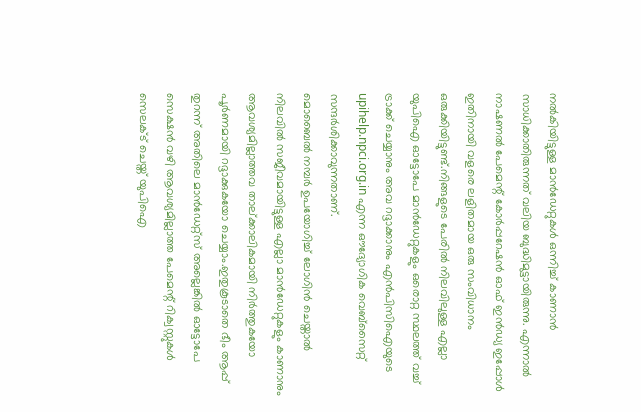നൽകിയിട്ടുള്ള മാൻഡേറ്റുകൾ ഒന്നിച്ച് കാണാൻ സാധിക്കാതിരുന്നത് വലിയ ബുദ്ധിമുട്ടായിരുന്നു. എന്നാൽ നാഷണൽ പേമെന്റ് കോർപ്പറേഷൻ ഓഫ് ഇൻഡ്യ ഇപ്പോൾ ഇതിനായി വളരെ ലളിതമായ ഒരു സംവിധാനം ഒരുക്കിയിട്ടുണ്ട്.നിങ്ങളുടെ പേരിൽ നിലവിലുള്ള എല്ലാ യുപിഐ ഓട്ടോപേ മാൻഡേറ്റുകളും ഒരൊറ്റ സ്ഥലത്ത് വച്ച് ട്രാക്ക് ചെയ്യാനും അവ റദ്ദാക്കാനും എൻപിസിഐയുടെ upihelp.npci.org.in എന്ന ഔദ്യോഗിക വെബ്സൈറ്റ് സന്ദർശിക്കാവുന്നതാണ്.
മൊബൈൽ നമ്പർ ഉപയോഗിച്ച് ലോഗിൻ ചെയ്താൽ നിലവിൽ സജീവമായിട്ടുള്ള എല്ലാ മാൻഡേറ്റുകളും കാണാനും ആവശ്യമില്ലാത്തവ താല്ക്കാലികമായി നിർത്തുകയോ പൂർണമായി റദ്ദാക്കുകയോ ചെയ്യാം.ഇതുകൂടാതെ ഭീം ആപ്പ് തുറന്ന് അതിലെ മാൻഡേറ്റ്സ് അല്ലെങ്കിൽ ഓട്ടോപേ സെക്ഷൻ വഴി ആവശ്യമില്ലാത്ത പേമെന്റ് റിക്വസ്റ്റുകൾ സെലക്ട് ചെയ്ത് യുപിഐ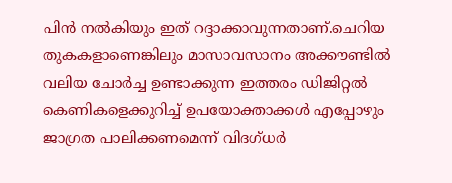പിൻ നൽകിയും ഇത് റദ്ദാക്കാവുന്നതാണ്.ചെറിയ തുകകളാണെങ്കിലും മാസാവസാനം അക്കൗണ്ടിൽ വലിയ ചോർച്ച ഉണ്ടാക്കുന്ന ഇത്തരം ഡിജിറ്റൽ കെണികളെക്കുറിച്ച് ഉപയോക്താക്കൾ എപ്പോഴും ജാഗ്രത പാലിക്കണമെന്ന് വിദഗ്ധർ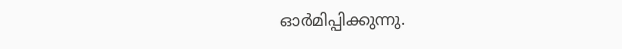ഓർമിപ്പിക്കുന്നു.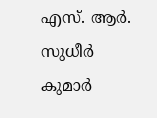എസ്. ആർ. സുധീർ കുമാർ